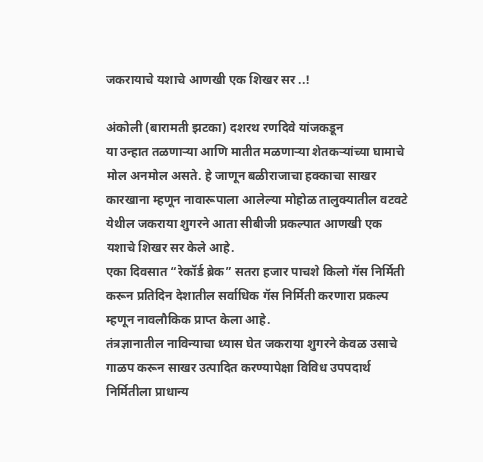जकरायाचे यशाचे आणखी एक शिखर सर ..!

अंकोली (बारामती झटका) दशरथ रणदिवे यांजकडून
या उन्हात तळणाऱ्या आणि मातीत मळणाऱ्या शेतकऱ्यांच्या घामाचे मोल अनमोल असते. हे जाणून बळीराजाचा हक्काचा साखर कारखाना म्हणून नावारूपाला आलेल्या मोहोळ तालुक्यातील वटवटे येथील जकराया शुगरने आता सीबीजी प्रकल्पात आणखी एक यशाचे शिखर सर केले आहे.
एका दिवसात “रेकॉर्ड ब्रेक” सतरा हजार पाचशे किलो गॅस निर्मिती करून प्रतिदिन देशातील सर्वाधिक गॅस निर्मिती करणारा प्रकल्प म्हणून नावलौकिक प्राप्त केला आहे.
तंत्रज्ञानातील नाविन्याचा ध्यास घेत जकराया शुगरने केवळ उसाचे गाळप करून साखर उत्पादित करण्यापेक्षा विविध उपपदार्थ निर्मितीला प्राधान्य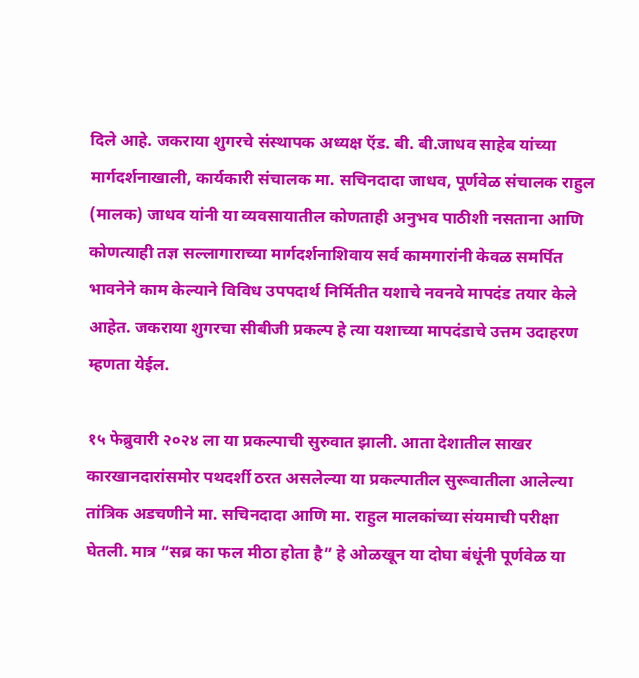दिले आहे. जकराया शुगरचे संस्थापक अध्यक्ष ऍड. बी. बी.जाधव साहेब यांच्या मार्गदर्शनाखाली, कार्यकारी संचालक मा. सचिनदादा जाधव, पूर्णवेळ संचालक राहुल (मालक) जाधव यांनी या व्यवसायातील कोणताही अनुभव पाठीशी नसताना आणि कोणत्याही तज्ञ सल्लागाराच्या मार्गदर्शनाशिवाय सर्व कामगारांनी केवळ समर्पित भावनेने काम केल्याने विविध उपपदार्थ निर्मितीत यशाचे नवनवे मापदंड तयार केले आहेत. जकराया शुगरचा सीबीजी प्रकल्प हे त्या यशाच्या मापदंडाचे उत्तम उदाहरण म्हणता येईल.

१५ फेब्रुवारी २०२४ ला या प्रकल्पाची सुरुवात झाली. आता देशातील साखर कारखानदारांसमोर पथदर्शी ठरत असलेल्या या प्रकल्पातील सुरूवातीला आलेल्या तांत्रिक अडचणीने मा. सचिनदादा आणि मा. राहुल मालकांच्या संयमाची परीक्षा घेतली. मात्र “सब्र का फल मीठा होता है” हे ओळखून या दोघा बंधूंनी पूर्णवेळ या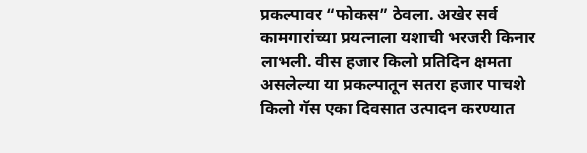प्रकल्पावर “फोकस” ठेवला. अखेर सर्व कामगारांच्या प्रयत्नाला यशाची भरजरी किनार लाभली. वीस हजार किलो प्रतिदिन क्षमता असलेल्या या प्रकल्पातून सतरा हजार पाचशे किलो गॅस एका दिवसात उत्पादन करण्यात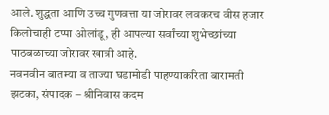आले. शुद्धता आणि उच्च गुणवत्ता या जोरावर लवकरच वीस हजार किलोचाही टप्पा ओलांडू, ही आपल्या सर्वांच्या शुभेच्छांच्या पाठबळाच्या जोरावर खात्री आहे.
नवनवीन बातम्या व ताज्या घडामोडी पाहण्याकरिता बारामती झटका, संपादक – श्रीनिवास कदम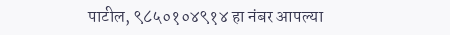पाटील, ९८५०१०४९१४ हा नंबर आपल्या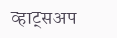व्हाट्सअप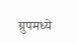ग्रुपमध्ये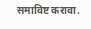समाविष्ट करावा.